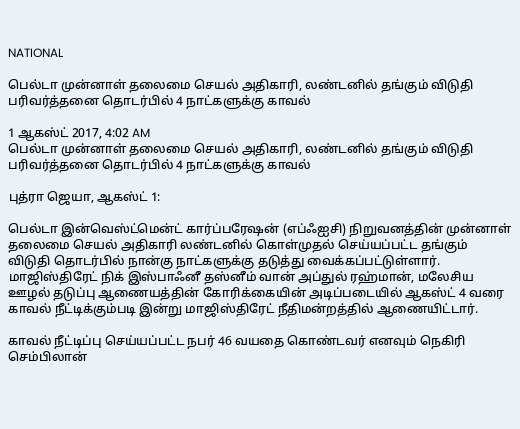NATIONAL

பெல்டா முன்னாள் தலைமை செயல் அதிகாரி, லண்டனில் தங்கும் விடுதி பரிவர்த்தனை தொடர்பில் 4 நாட்களுக்கு காவல்

1 ஆகஸ்ட் 2017, 4:02 AM
பெல்டா முன்னாள் தலைமை செயல் அதிகாரி, லண்டனில் தங்கும் விடுதி பரிவர்த்தனை தொடர்பில் 4 நாட்களுக்கு காவல்

புத்ரா ஜெயா, ஆகஸ்ட் 1:

பெல்டா இன்வெஸ்ட்மென்ட் கார்ப்பரேஷன் (எப்ஃஐசி) நிறுவனத்தின் முன்னாள் தலைமை செயல் அதிகாரி லண்டனில் கொள்முதல் செய்யப்பட்ட தங்கும் விடுதி தொடர்பில் நான்கு நாட்களுக்கு தடுத்து வைக்கப்பட்டுள்ளார். மாஜிஸ்திரேட் நிக் இஸ்பாஃனீ தஸ்னீம் வான் அப்துல் ரஹ்மான், மலேசிய ஊழல் தடுப்பு ஆணையத்தின் கோரிக்கையின் அடிப்படையில் ஆகஸ்ட் 4 வரை காவல் நீட்டிக்கும்படி இன்று மாஜிஸ்திரேட் நீதிமன்றத்தில் ஆணையிட்டார்.

காவல் நீட்டிப்பு செய்யப்பட்ட நபர் 46 வயதை கொண்டவர் எனவும் நெகிரி செம்பிலான்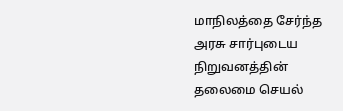மாநிலத்தை சேர்ந்த அரசு சார்புடைய நிறுவனத்தின் தலைமை செயல்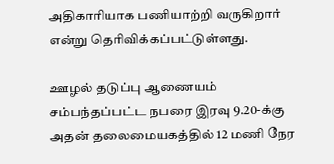அதிகாரியாக பணியாற்றி வருகிறார் என்று தெரிவிக்கப்பட்டுள்ளது.

ஊழல் தடுப்பு ஆணையம் சம்பந்தப்பட்ட நபரை இரவு 9.20-க்கு அதன் தலைமையகத்தில் 12 மணி நேர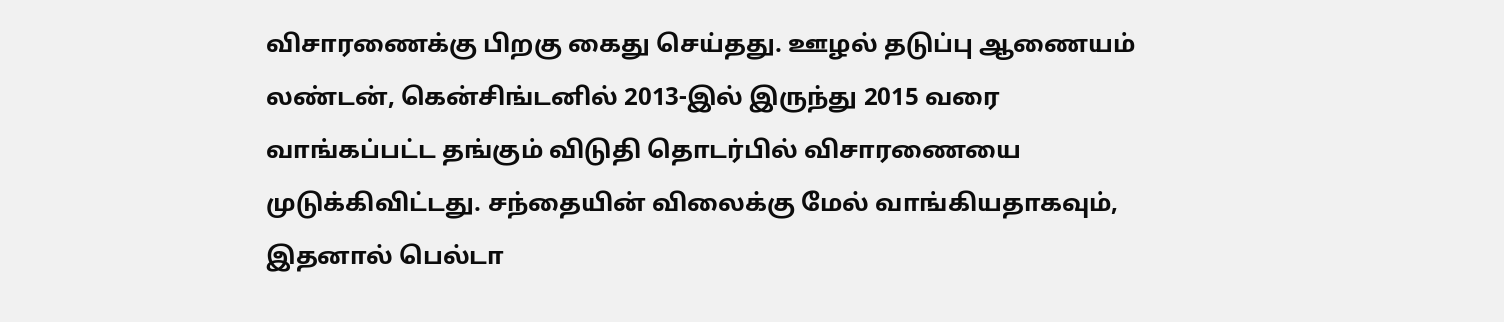விசாரணைக்கு பிறகு கைது செய்தது. ஊழல் தடுப்பு ஆணையம் லண்டன், கென்சிங்டனில் 2013-இல் இருந்து 2015 வரை வாங்கப்பட்ட தங்கும் விடுதி தொடர்பில் விசாரணையை முடுக்கிவிட்டது. சந்தையின் விலைக்கு மேல் வாங்கியதாகவும், இதனால் பெல்டா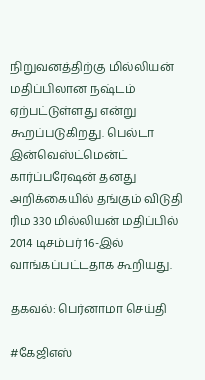நிறுவனத்திற்கு மில்லியன் மதிப்பிலான நஷ்டம் ஏற்பட்டுள்ளது என்று கூறப்படுகிறது. பெல்டா இன்வெஸ்ட்மென்ட் கார்ப்பரேஷன் தனது அறிக்கையில் தங்கும் விடுதி ரிம 330 மில்லியன் மதிப்பில் 2014 டிசம்பர் 16-இல் வாங்கப்பட்டதாக கூறியது.

தகவல்: பெர்னாமா செய்தி

#கேஜிஎஸ்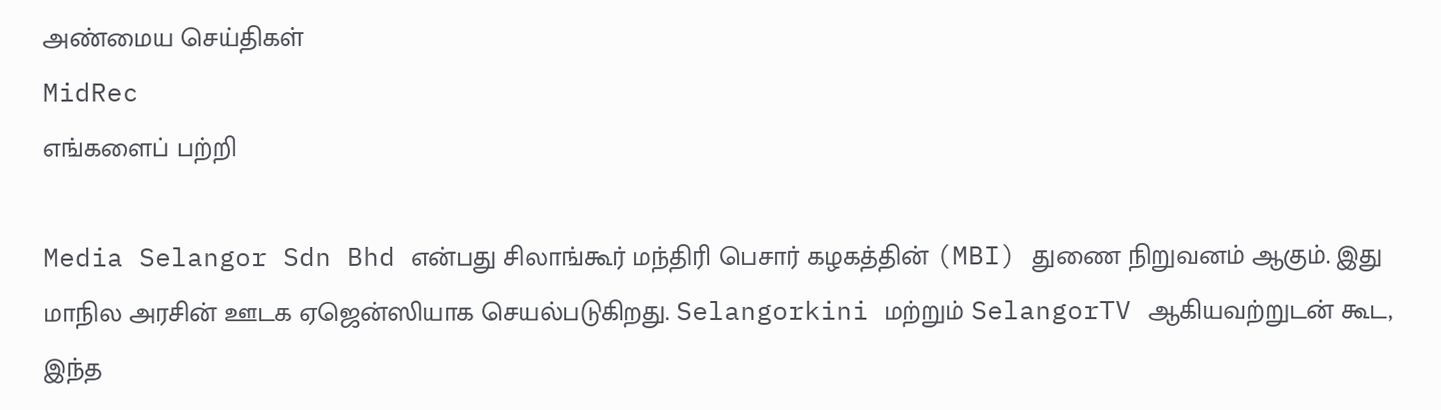அண்மைய செய்திகள்
MidRec
எங்களைப் பற்றி

Media Selangor Sdn Bhd என்பது சிலாங்கூர் மந்திரி பெசார் கழகத்தின் (MBI) துணை நிறுவனம் ஆகும். இது மாநில அரசின் ஊடக ஏஜென்ஸியாக செயல்படுகிறது. Selangorkini மற்றும் SelangorTV ஆகியவற்றுடன் கூட, இந்த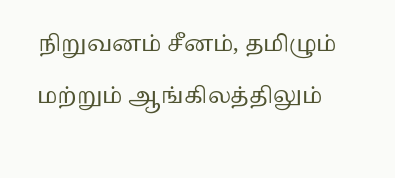நிறுவனம் சீனம், தமிழும் மற்றும் ஆங்கிலத்திலும்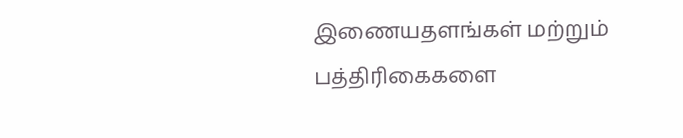இணையதளங்கள் மற்றும் பத்திரிகைகளை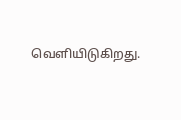வெளியிடுகிறது.